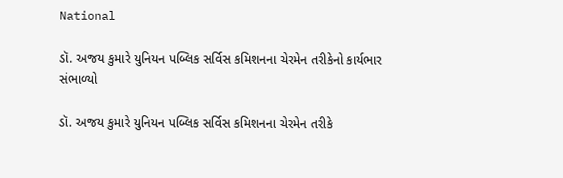National

ડૉ. અજય કુમારે યુનિયન પબ્લિક સર્વિસ કમિશનના ચેરમેન તરીકેનો કાર્યભાર સંભાળ્યો

ડૉ. અજય કુમારે યુનિયન પબ્લિક સર્વિસ કમિશનના ચેરમેન તરીકે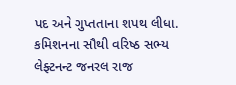પદ અને ગુપ્તતાના શપથ લીધા. કમિશનના સૌથી વરિષ્ઠ સભ્ય લેફ્ટનન્ટ જનરલ રાજ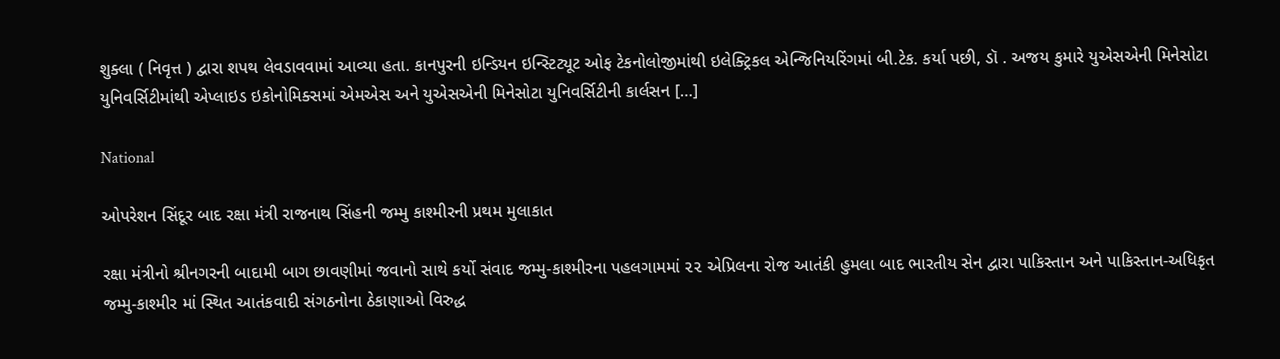શુક્લા ( નિવૃત્ત ) દ્વારા શપથ લેવડાવવામાં આવ્યા હતા. કાનપુરની ઇન્ડિયન ઇન્સ્ટિટ્યૂટ ઓફ ટેકનોલોજીમાંથી ઇલેક્ટ્રિકલ એન્જિનિયરિંગમાં બી.ટેક. કર્યા પછી, ડૉ . અજય કુમારે યુએસએની મિનેસોટા યુનિવર્સિટીમાંથી એપ્લાઇડ ઇકોનોમિક્સમાં એમએસ અને યુએસએની મિનેસોટા યુનિવર્સિટીની કાર્લસન […]

National

ઓપરેશન સિંદૂર બાદ રક્ષા મંત્રી રાજનાથ સિંહની જમ્મુ કાશ્મીરની પ્રથમ મુલાકાત

રક્ષા મંત્રીનો શ્રીનગરની બાદામી બાગ છાવણીમાં જવાનો સાથે કર્યો સંવાદ જમ્મુ-કાશ્મીરના પહલગામમાં ૨૨ એપ્રિલના રોજ આતંકી હુમલા બાદ ભારતીય સેન દ્વારા પાકિસ્તાન અને પાકિસ્તાન-અધિકૃત જમ્મુ-કાશ્મીર માં સ્થિત આતંકવાદી સંગઠનોના ઠેકાણાઓ વિરુદ્ધ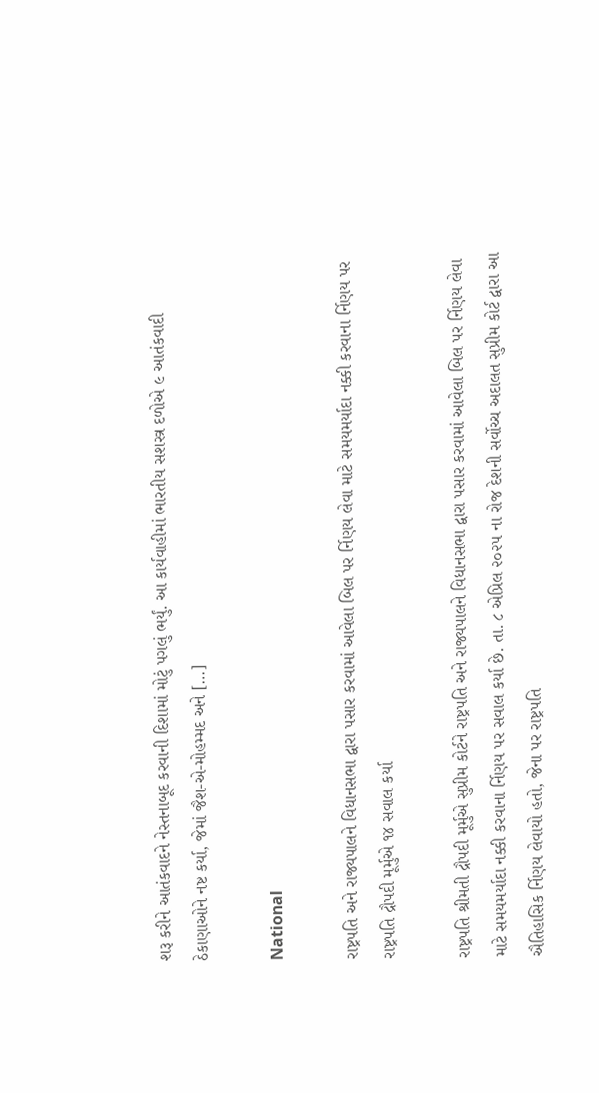શરૂ કરીને આતંકવાદને નેસ્તનાબૂદ કરવાની દિશામાં મોટું પગલું ભર્યું. આ કાર્યવાહીમાં ભારતીય સશસ્ત્ર દળોએ ૯ આતંકવાદી ઠેકાણાઓને નષ્ટ કર્યા, જેમાં જૈશ-એ-મોહમ્મદ અને […]

National

રાષ્ટ્રપતિ અને રાજ્યપાલને વિધાનસભા દ્વારા પસાર કરવામાં આવેલા બિલ પર ર્નિણય લેવા માટે સમયમર્યાદા નક્કી કરવાના ર્નિણય પર રાષ્ટ્રપતિ દ્રૌપદી મૂર્મુએ ૧૪ સવાલ કર્યા

રાષ્ટ્રપતિ શ્રીમતી દ્રૌપદી મૂર્મુએ સુપ્રીમ કોર્ટને રાષ્ટ્રપતિ અને રાજ્યપાલને વિધાનસભા દ્વારા પસાર કરવામાં આવેલા બિલ પર ર્નિણય લેવા માટે સમયમર્યાદા નક્કી કરવાના ર્નિણય પર સવાલ કર્યા છે. તા. ૮ એપ્રિલ ૨૦૨૫ ના રોજ દેશની સર્વોચ્ચ અદાલત સુપ્રીમ કોર્ટ દ્વારા આ ઐતિહાસિક ર્નિણય લેવાયો હતો, જેના પર રાષ્ટ્રપતિ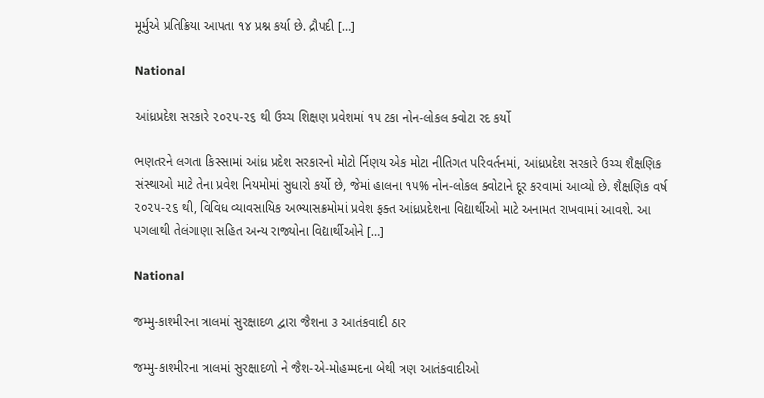મૂર્મુએ પ્રતિક્રિયા આપતા ૧૪ પ્રશ્ન કર્યા છે. દ્રૌપદી […]

National

આંધ્રપ્રદેશ સરકારે ૨૦૨૫-૨૬ થી ઉચ્ચ શિક્ષણ પ્રવેશમાં ૧૫ ટકા નોન-લોકલ ક્વોટા રદ કર્યો

ભણતરને લગતા કિસ્સામાં આંધ્ર પ્રદેશ સરકારનો મોટો ર્નિણય એક મોટા નીતિગત પરિવર્તનમાં, આંધ્રપ્રદેશ સરકારે ઉચ્ચ શૈક્ષણિક સંસ્થાઓ માટે તેના પ્રવેશ નિયમોમાં સુધારો કર્યો છે, જેમાં હાલના ૧૫% નોન-લોકલ ક્વોટાને દૂર કરવામાં આવ્યો છે. શૈક્ષણિક વર્ષ ૨૦૨૫-૨૬ થી, વિવિધ વ્યાવસાયિક અભ્યાસક્રમોમાં પ્રવેશ ફક્ત આંધ્રપ્રદેશના વિદ્યાર્થીઓ માટે અનામત રાખવામાં આવશે. આ પગલાથી તેલંગાણા સહિત અન્ય રાજ્યોના વિદ્યાર્થીઓને […]

National

જમ્મુ-કાશ્મીરના ત્રાલમાં સુરક્ષાદળ દ્વારા જૈશના ૩ આતંકવાદી ઠાર

જમ્મુ-કાશ્મીરના ત્રાલમાં સુરક્ષાદળો ને જૈશ-એ-મોહમ્મદના બેથી ત્રણ આતંકવાદીઓ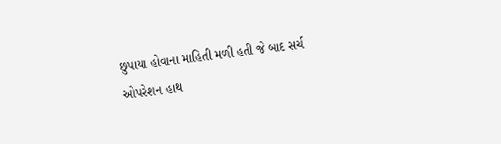છુપાયા હોવાના માહિતી મળી હતી જે બાદ સર્ચ ઓપરેશન હાથ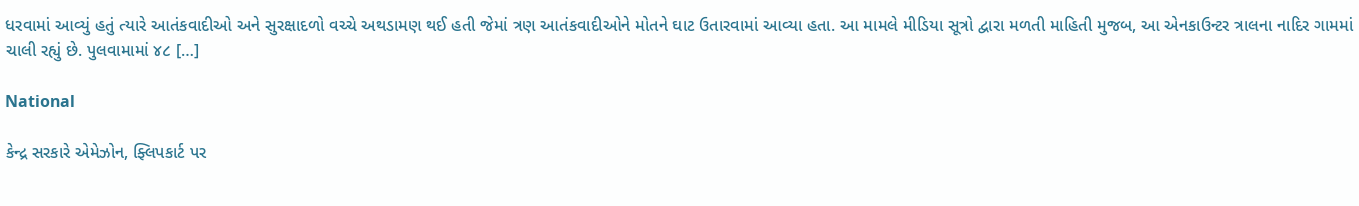ધરવામાં આવ્યું હતું ત્યારે આતંકવાદીઓ અને સુરક્ષાદળો વચ્ચે અથડામણ થઈ હતી જેમાં ત્રણ આતંકવાદીઓને મોતને ઘાટ ઉતારવામાં આવ્યા હતા. આ મામલે મીડિયા સૂત્રો દ્વારા મળતી માહિતી મુજબ, આ એનકાઉન્ટર ત્રાલના નાદિર ગામમાં ચાલી રહ્યું છે. પુલવામામાં ૪૮ […]

National

કેન્દ્ર સરકારે એમેઝોન, ફ્લિપકાર્ટ પર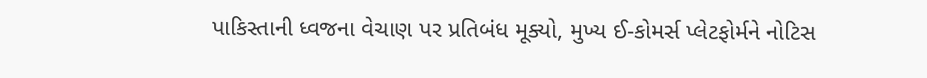પાકિસ્તાની ધ્વજના વેચાણ પર પ્રતિબંધ મૂક્યો, મુખ્ય ઈ-કોમર્સ પ્લેટફોર્મને નોટિસ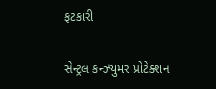ફટકારી

સેન્ટ્રલ કન્ઝ્યુમર પ્રોટેક્શન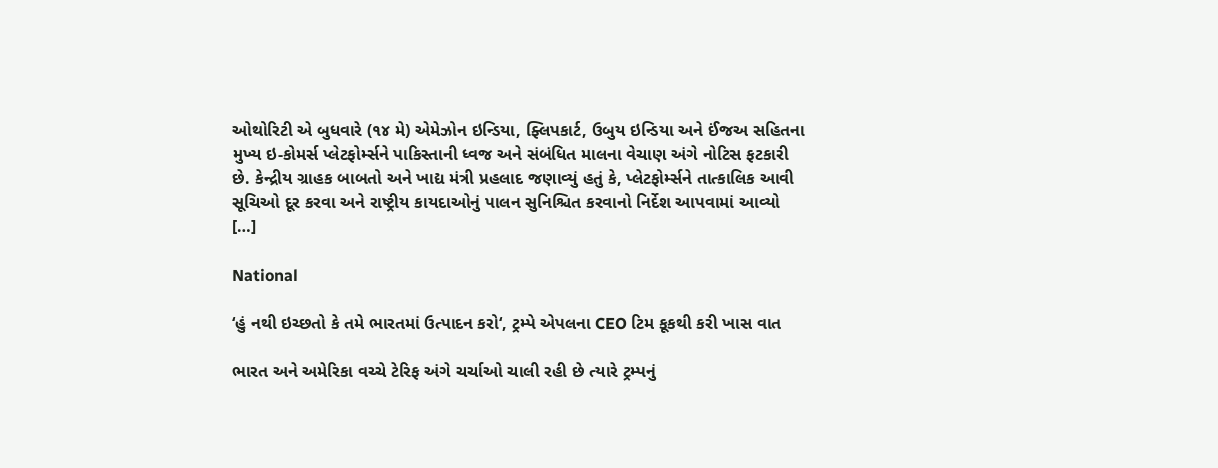ઓથોરિટી એ બુધવારે (૧૪ મે) એમેઝોન ઇન્ડિયા, ફ્લિપકાર્ટ, ઉબુય ઇન્ડિયા અને ઈંજઅ સહિતના મુખ્ય ઇ-કોમર્સ પ્લેટફોર્મ્સને પાકિસ્તાની ધ્વજ અને સંબંધિત માલના વેચાણ અંગે નોટિસ ફટકારી છે. કેન્દ્રીય ગ્રાહક બાબતો અને ખાદ્ય મંત્રી પ્રહલાદ જણાવ્યું હતું કે, પ્લેટફોર્મ્સને તાત્કાલિક આવી સૂચિઓ દૂર કરવા અને રાષ્ટ્રીય કાયદાઓનું પાલન સુનિશ્ચિત કરવાનો નિર્દેશ આપવામાં આવ્યો […]

National

‘હું નથી ઇચ્છતો કે તમે ભારતમાં ઉત્પાદન કરો‘, ટ્રમ્પે એપલના CEO ટિમ કૂકથી કરી ખાસ વાત

ભારત અને અમેરિકા વચ્ચે ટેરિફ અંગે ચર્ચાઓ ચાલી રહી છે ત્યારે ટ્રમ્પનું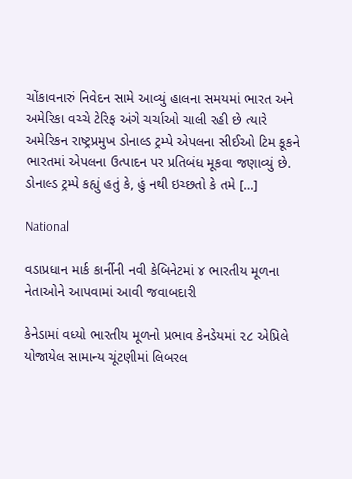ચોંકાવનારું નિવેદન સામે આવ્યું હાલના સમયમાં ભારત અને અમેરિકા વચ્ચે ટેરિફ અંગે ચર્ચાઓ ચાલી રહી છે ત્યારે અમેરિકન રાષ્ટ્રપ્રમુખ ડોનાલ્ડ ટ્રમ્પે એપલના સીઈઓ ટિમ કૂકને ભારતમાં એપલના ઉત્પાદન પર પ્રતિબંધ મૂકવા જણાવ્યું છે. ડોનાલ્ડ ટ્રમ્પે કહ્યું હતું કે, હું નથી ઇચ્છતો કે તમે […]

National

વડાપ્રધાન માર્ક કાર્નીની નવી કેબિનેટમાં ૪ ભારતીય મૂળના નેતાઓને આપવામાં આવી જવાબદારી

કેનેડામાં વધ્યો ભારતીય મૂળનો પ્રભાવ કેનડેયમાં ૨૮ એપ્રિલે યોજાયેલ સામાન્ય ચૂંટણીમાં લિબરલ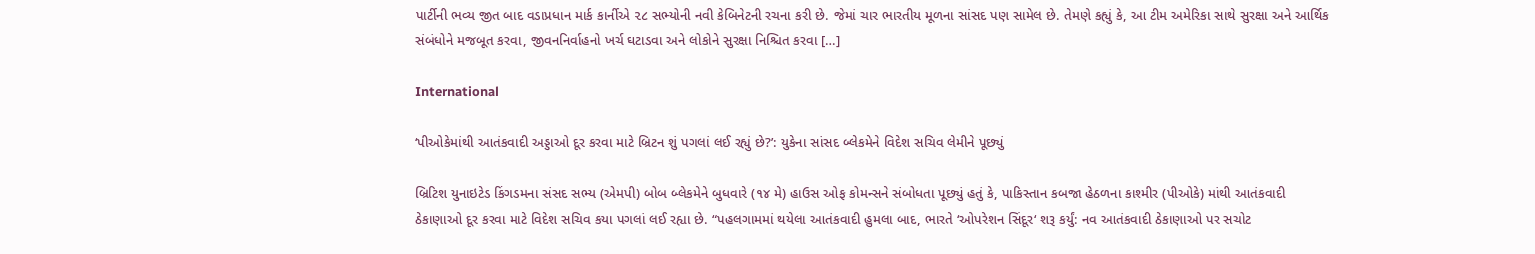પાર્ટીની ભવ્ય જીત બાદ વડાપ્રધાન માર્ક કાર્નીએ ૨૮ સભ્યોની નવી કેબિનેટની રચના કરી છે. જેમાં ચાર ભારતીય મૂળના સાંસદ પણ સામેલ છે. તેમણે કહ્યું કે, આ ટીમ અમેરિકા સાથે સુરક્ષા અને આર્થિક સંબંધોને મજબૂત કરવા, જીવનનિર્વાહનો ખર્ચ ઘટાડવા અને લોકોને સુરક્ષા નિશ્ચિત કરવા […]

International

‘પીઓકેમાંથી આતંકવાદી અડ્ડાઓ દૂર કરવા માટે બ્રિટન શું પગલાં લઈ રહ્યું છે?’: યુકેના સાંસદ બ્લેકમેને વિદેશ સચિવ લેમીને પૂછ્યું

બ્રિટિશ યુનાઇટેડ કિંગડમના સંસદ સભ્ય (એમપી) બોબ બ્લેકમેને બુધવારે (૧૪ મે) હાઉસ ઓફ કોમન્સને સંબોધતા પૂછ્યું હતું કે, પાકિસ્તાન કબજા હેઠળના કાશ્મીર (પીઓકે) માંથી આતંકવાદી ઠેકાણાઓ દૂર કરવા માટે વિદેશ સચિવ કયા પગલાં લઈ રહ્યા છે. “પહલગામમાં થયેલા આતંકવાદી હુમલા બાદ, ભારતે ‘ઓપરેશન સિંદૂર‘ શરૂ કર્યું: નવ આતંકવાદી ઠેકાણાઓ પર સચોટ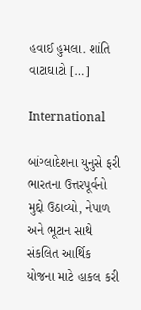હવાઈ હુમલા. શાંતિ વાટાઘાટો […]

International

બાંગ્લાદેશના યુનુસે ફરી ભારતના ઉત્તરપૂર્વનો મુદ્દો ઉઠાવ્યો, નેપાળ અને ભૂટાન સાથે સંકલિત આર્થિક યોજના માટે હાકલ કરી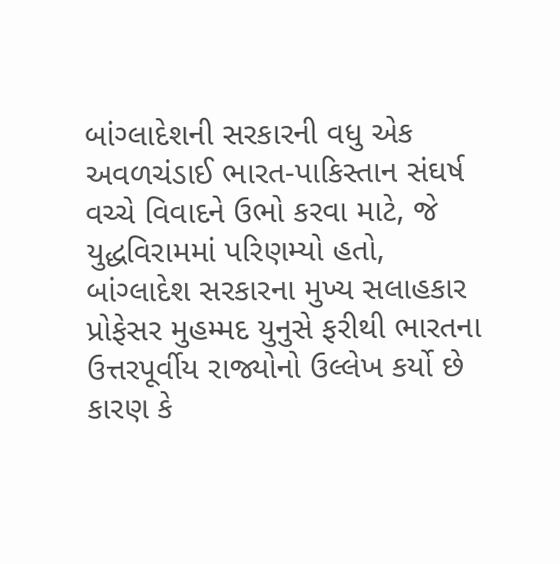બાંગ્લાદેશની સરકારની વધુ એક અવળચંડાઈ ભારત-પાકિસ્તાન સંઘર્ષ વચ્ચે વિવાદને ઉભો કરવા માટે, જે યુદ્ધવિરામમાં પરિણમ્યો હતો, બાંગ્લાદેશ સરકારના મુખ્ય સલાહકાર પ્રોફેસર મુહમ્મદ યુનુસે ફરીથી ભારતના ઉત્તરપૂર્વીય રાજ્યોનો ઉલ્લેખ કર્યો છે કારણ કે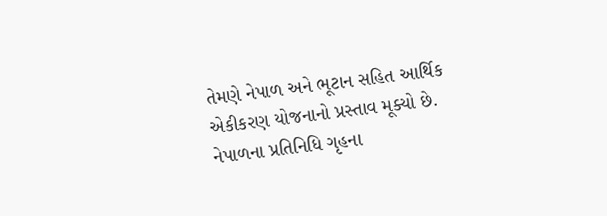તેમણે નેપાળ અને ભૂટાન સહિત આર્થિક એકીકરણ યોજનાનો પ્રસ્તાવ મૂક્યો છે. નેપાળના પ્રતિનિધિ ગૃહના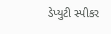ડેપ્યુટી સ્પીકર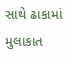સાથે ઢાકામાં મુલાકાત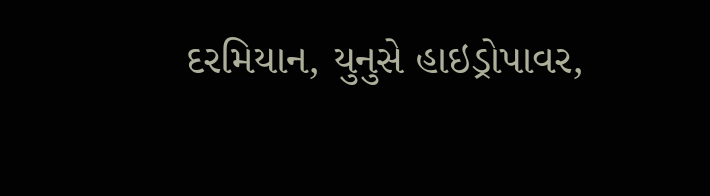દરમિયાન, યુનુસે હાઇડ્રોપાવર,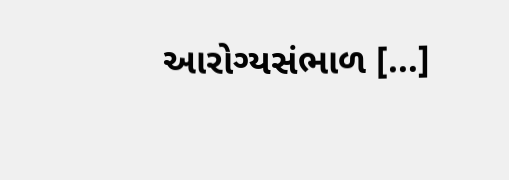આરોગ્યસંભાળ […]